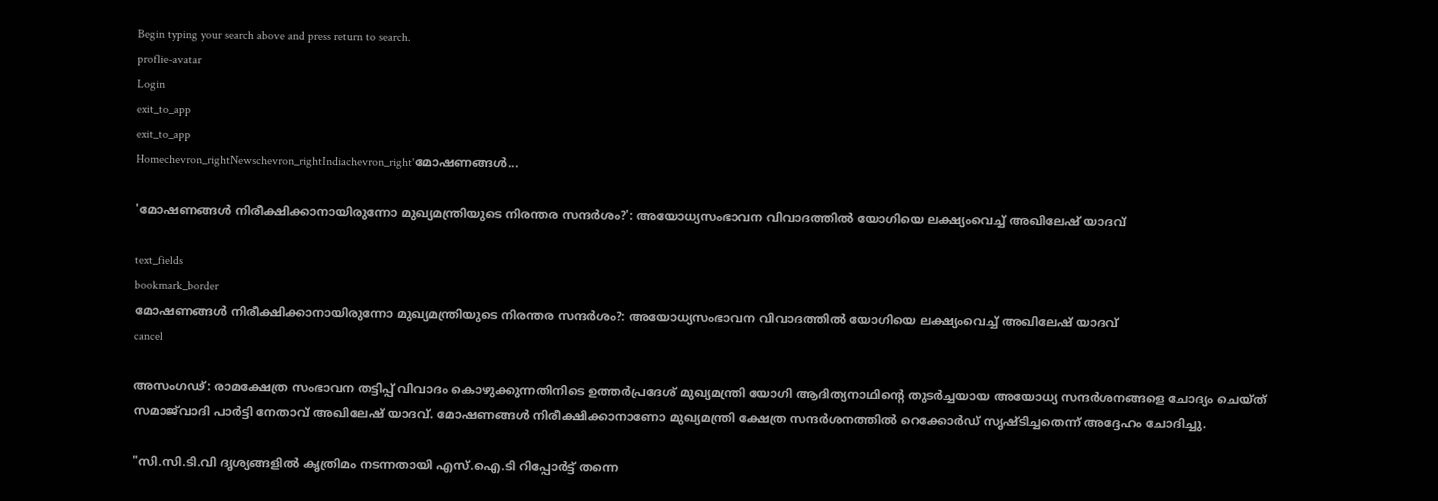Begin typing your search above and press return to search.
proflie-avatar
Login
exit_to_app
exit_to_app
Homechevron_rightNewschevron_rightIndiachevron_right'മോഷണങ്ങൾ...

'മോഷണങ്ങൾ നിരീക്ഷിക്കാനായിരുന്നോ മുഖ്യമന്ത്രിയുടെ നിരന്തര സന്ദർശം?': അയോധ്യസംഭാവന വിവാദത്തിൽ യോഗിയെ ലക്ഷ്യംവെച്ച് അഖിലേഷ് യാദവ്

text_fields
bookmark_border
മോഷണങ്ങൾ നിരീക്ഷിക്കാനായിരുന്നോ മുഖ്യമന്ത്രിയുടെ നിരന്തര സന്ദർശം?: അയോധ്യസംഭാവന വിവാദത്തിൽ യോഗിയെ ലക്ഷ്യംവെച്ച് അഖിലേഷ് യാദവ്
cancel

അസംഗഢ്: രാമക്ഷേത്ര സംഭാവന തട്ടിപ്പ് വിവാദം കൊഴുക്കുന്നതിനിടെ ഉത്തർപ്രദേശ് മുഖ്യമന്ത്രി യോഗി ആദിത്യനാഥിന്റെ തുടർച്ചയായ അയോധ്യ സന്ദർശനങ്ങളെ ചോദ്യം ചെയ്ത് സമാജ്‌വാദി പാർട്ടി നേതാവ് അഖിലേഷ് യാദവ്. മോഷണങ്ങൾ നിരീക്ഷിക്കാനാണോ മുഖ്യമന്ത്രി ക്ഷേത്ര സന്ദർശനത്തിൽ റെക്കോർഡ് സൃഷ്ടിച്ചതെന്ന് അദ്ദേഹം ചോദിച്ചു.

"സി.സി.ടി.വി ദൃശ്യങ്ങളിൽ കൃത്രിമം നടന്നതായി എസ്‌.ഐ.ടി റിപ്പോർട്ട് തന്നെ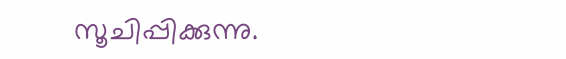സൂചിപ്പിക്കുന്നു.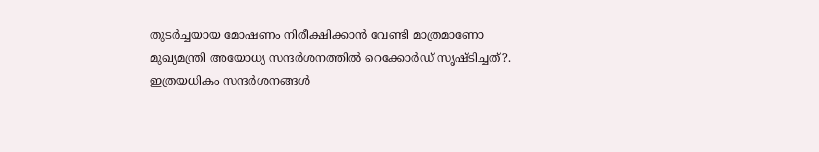തുടർച്ചയായ മോഷണം നിരീക്ഷിക്കാൻ വേണ്ടി മാത്രമാണോ മുഖ്യമന്ത്രി അയോധ്യ സന്ദർശനത്തിൽ റെക്കോർഡ് സൃഷ്ടിച്ചത്?. ഇത്രയധികം സന്ദർശനങ്ങൾ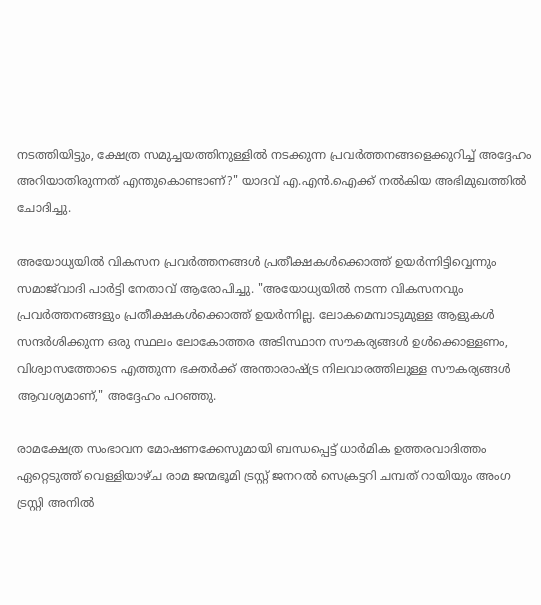നടത്തിയിട്ടും, ക്ഷേത്ര സമുച്ചയത്തിനുള്ളിൽ നടക്കുന്ന പ്രവർത്തനങ്ങളെക്കുറിച്ച് അദ്ദേഹം അറിയാതിരുന്നത് എന്തുകൊണ്ടാണ്?" യാദവ് എ.എൻ.ഐക്ക് നൽകിയ അഭിമുഖത്തിൽ ചോദിച്ചു.

അയോധ്യയിൽ വികസന പ്രവർത്തനങ്ങൾ പ്രതീക്ഷകൾക്കൊത്ത് ഉയർന്നിട്ടിവ്വെന്നും സമാജ്‌വാദി പാർട്ടി നേതാവ് ആരോപിച്ചു. "അയോധ്യയിൽ നടന്ന വികസനവും പ്രവർത്തനങ്ങളും പ്രതീക്ഷകൾക്കൊത്ത് ഉയർന്നില്ല. ലോകമെമ്പാടുമുള്ള ആളുകൾ സന്ദർശിക്കുന്ന ഒരു സ്ഥലം ലോകോത്തര അടിസ്ഥാന സൗകര്യങ്ങൾ ഉൾക്കൊള്ളണം, വിശ്വാസത്തോടെ എത്തുന്ന ഭക്തർക്ക് അന്താരാഷ്ട്ര നിലവാരത്തിലുള്ള സൗകര്യങ്ങൾ ആവശ്യമാണ്," അദ്ദേഹം പറഞ്ഞു.

രാമക്ഷേത്ര സംഭാവന മോഷണക്കേസുമായി ബന്ധപ്പെട്ട് ധാർമിക ഉത്തരവാദിത്തം ഏറ്റെടുത്ത് വെള്ളിയാഴ്ച രാമ ജന്മഭൂമി ട്രസ്റ്റ് ജനറൽ സെക്രട്ടറി ചമ്പത് റായിയും അംഗ ട്രസ്റ്റി അനിൽ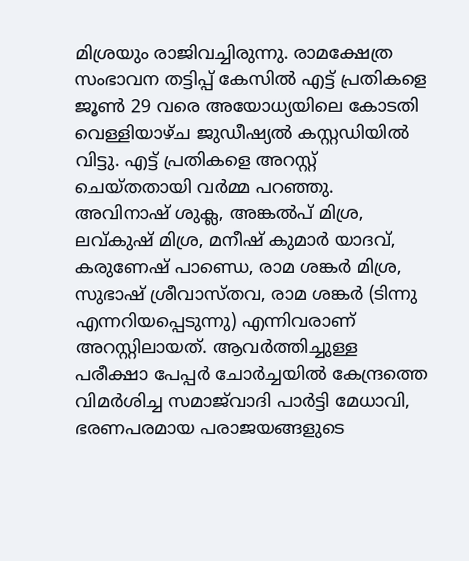മിശ്രയും രാജിവച്ചിരുന്നു. രാമക്ഷേത്ര സംഭാവന തട്ടിപ്പ് കേസിൽ എട്ട് പ്രതികളെ ജൂൺ 29 വരെ അയോധ്യയിലെ കോടതി വെള്ളിയാഴ്ച ജുഡീഷ്യൽ കസ്റ്റഡിയിൽ വിട്ടു. എട്ട് പ്രതികളെ അറസ്റ്റ് ചെയ്തതായി വർമ്മ പറഞ്ഞു. അവിനാഷ് ശുക്ല, അങ്കൽപ് മിശ്ര, ലവ്കുഷ് മിശ്ര, മനീഷ് കുമാർ യാദവ്, കരുണേഷ് പാണ്ഡെ, രാമ ശങ്കർ മിശ്ര, സുഭാഷ് ശ്രീവാസ്തവ, രാമ ശങ്കർ (ടിന്നു എന്നറിയപ്പെടുന്നു) എന്നിവരാണ് അറസ്റ്റിലായത്. ആവർത്തിച്ചുള്ള പരീക്ഷാ പേപ്പർ ചോർച്ചയിൽ കേന്ദ്രത്തെ വിമർശിച്ച സമാജ്‌വാദി പാർട്ടി മേധാവി, ഭരണപരമായ പരാജയങ്ങളുടെ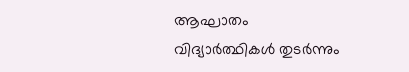ആഘാതം വിദ്യാർത്ഥികൾ തുടർന്നും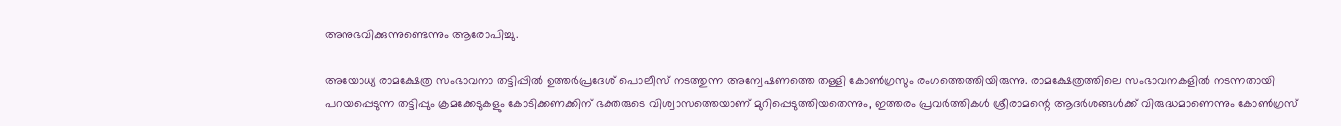അനുഭവിക്കുന്നുണ്ടെന്നും ആരോപിച്ചു.

അയോധ്യ രാമക്ഷേത്ര സംഭാവനാ തട്ടിപ്പിൽ ഉത്തർപ്രദേശ് പൊലീസ് നടത്തുന്ന അന്വേഷണത്തെ തള്ളി കോൺഗ്രസും രംഗത്തെത്തിയിരുന്നു. രാമക്ഷേത്രത്തിലെ സംഭാവനകളിൽ നടന്നതായി പറയപ്പെടുന്ന തട്ടിപ്പും ക്രമക്കേടുകളും കോടിക്കണക്കിന് ഭക്തരുടെ വിശ്വാസത്തെയാണ് മുറിപ്പെടുത്തിയതെന്നും, ഇത്തരം പ്രവർത്തികൾ ശ്രീരാമന്റെ ആദർശങ്ങൾക്ക് വിരുദ്ധമാണെന്നും കോൺഗ്രസ്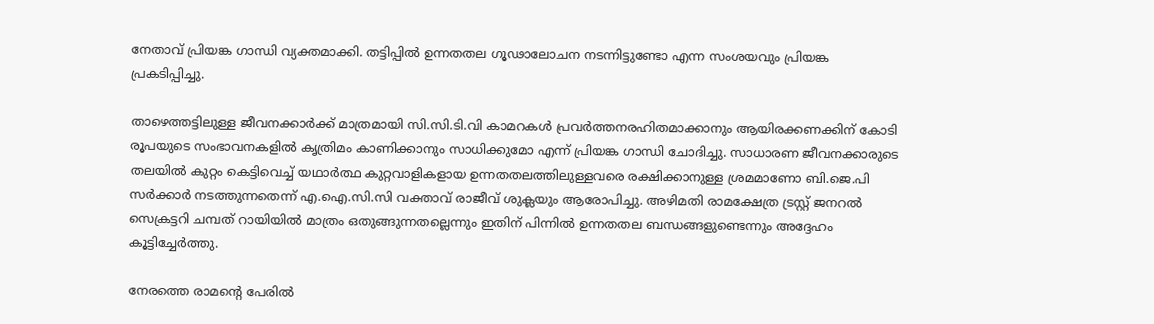നേതാവ് പ്രിയങ്ക ഗാന്ധി വ്യക്തമാക്കി. തട്ടിപ്പിൽ ഉന്നതതല ഗൂഢാലോചന നടന്നിട്ടുണ്ടോ എന്ന സംശയവും പ്രിയങ്ക പ്രകടിപ്പിച്ചു.

താഴെത്തട്ടിലുള്ള ജീവനക്കാർക്ക് മാത്രമായി സി.സി.ടി.വി കാമറകൾ പ്രവർത്തനരഹിതമാക്കാനും ആയിരക്കണക്കിന് കോടി രൂപയുടെ സംഭാവനകളിൽ കൃത്രിമം കാണിക്കാനും സാധിക്കുമോ എന്ന് പ്രിയങ്ക ഗാന്ധി ചോദിച്ചു. സാധാരണ ജീവനക്കാരുടെ തലയിൽ കുറ്റം കെട്ടിവെച്ച് യഥാർത്ഥ കുറ്റവാളികളായ ഉന്നതതലത്തിലുള്ളവരെ രക്ഷിക്കാനുള്ള ശ്രമമാണോ ബി.ജെ.പി സർക്കാർ നടത്തുന്നതെന്ന് എ.ഐ.സി.സി വക്താവ് രാജീവ് ശുക്ലയും ആരോപിച്ചു. അഴിമതി രാമക്ഷേത്ര ട്രസ്റ്റ് ജനറൽ സെക്രട്ടറി ചമ്പത് റായിയിൽ മാത്രം ഒതുങ്ങുന്നതല്ലെന്നും ഇതിന് പിന്നിൽ ഉന്നതതല ബന്ധങ്ങളുണ്ടെന്നും അദ്ദേഹം കൂട്ടിച്ചേർത്തു.

നേരത്തെ രാമന്റെ പേരിൽ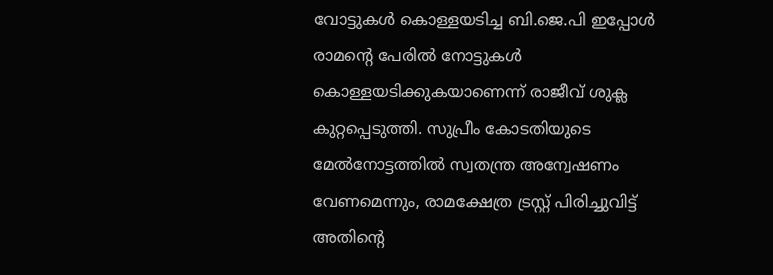വോട്ടുകൾ കൊള്ളയടിച്ച ബി.ജെ.പി ഇപ്പോൾ രാമന്റെ പേരിൽ നോട്ടുകൾ കൊള്ളയടിക്കുകയാണെന്ന് രാജീവ് ശുക്ല കുറ്റപ്പെടുത്തി. സുപ്രീം കോടതിയുടെ മേൽനോട്ടത്തിൽ സ്വതന്ത്ര അന്വേഷണം വേണമെന്നും, രാമക്ഷേത്ര ട്രസ്റ്റ് പിരിച്ചുവിട്ട് അതിന്റെ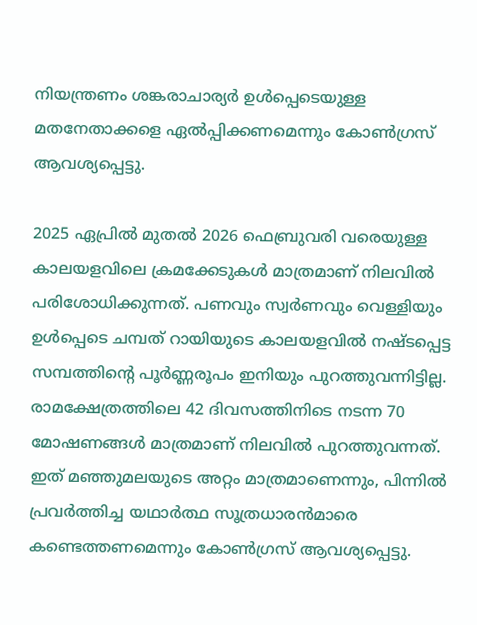നിയന്ത്രണം ശങ്കരാചാര്യർ ഉൾപ്പെടെയുള്ള മതനേതാക്കളെ ഏൽപ്പിക്കണമെന്നും കോൺഗ്രസ് ആവശ്യപ്പെട്ടു.

2025 ഏപ്രിൽ മുതൽ 2026 ഫെബ്രുവരി വരെയുള്ള കാലയളവിലെ ക്രമക്കേടുകൾ മാത്രമാണ് നിലവിൽ പരിശോധിക്കുന്നത്. പണവും സ്വർണവും വെള്ളിയും ഉൾപ്പെടെ ചമ്പത് റായിയുടെ കാലയളവിൽ നഷ്ടപ്പെട്ട സമ്പത്തിന്റെ പൂർണ്ണരൂപം ഇനിയും പുറത്തുവന്നിട്ടില്ല. രാമക്ഷേത്രത്തിലെ 42 ദിവസത്തിനിടെ നടന്ന 70 മോഷണങ്ങൾ മാത്രമാണ് നിലവിൽ പുറത്തുവന്നത്. ഇത് മഞ്ഞുമലയുടെ അറ്റം മാത്രമാണെന്നും, പിന്നിൽ പ്രവർത്തിച്ച യഥാർത്ഥ സൂത്രധാരൻമാരെ കണ്ടെത്തണമെന്നും കോൺഗ്രസ് ആവശ്യപ്പെട്ടു.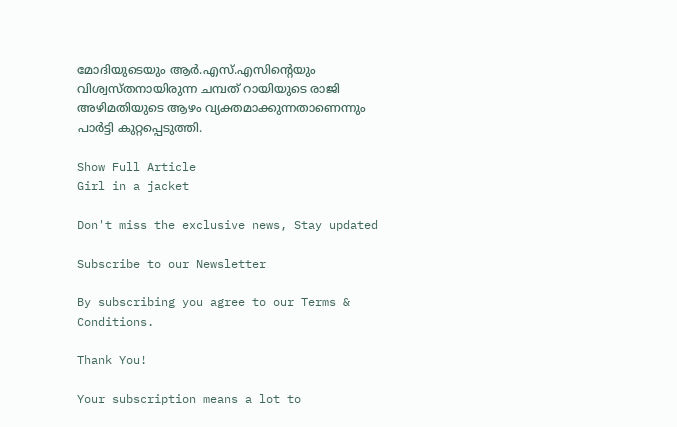മോദിയുടെയും ആർ.എസ്.എസിന്റെയും വിശ്വസ്തനായിരുന്ന ചമ്പത് റായിയുടെ രാജി അഴിമതിയുടെ ആഴം വ്യക്തമാക്കുന്നതാണെന്നും പാർട്ടി കുറ്റപ്പെടുത്തി.

Show Full Article
Girl in a jacket

Don't miss the exclusive news, Stay updated

Subscribe to our Newsletter

By subscribing you agree to our Terms & Conditions.

Thank You!

Your subscription means a lot to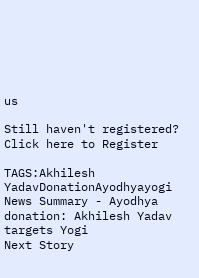us

Still haven't registered? Click here to Register

TAGS:Akhilesh YadavDonationAyodhyayogi
News Summary - Ayodhya donation: Akhilesh Yadav targets Yogi
Next Story